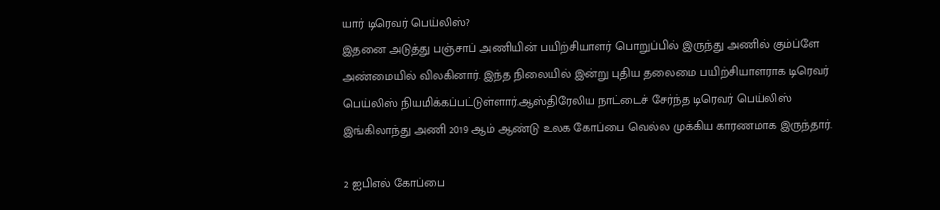யார் டிரெவர் பெய்லிஸ்?
இதனை அடுத்து பஞ்சாப் அணியின் பயிற்சியாளர் பொறுப்பில் இருந்து அணில் கும்ப்ளே அண்மையில் விலகினார். இந்த நிலையில் இன்று புதிய தலைமை பயிற்சியாளராக டிரெவர் பெய்லிஸ் நியமிக்கப்பட்டுள்ளார்.ஆஸ்திரேலிய நாட்டைச் சேர்ந்த டிரெவர் பெய்லிஸ் இங்கிலாந்து அணி 2019 ஆம் ஆண்டு உலக கோப்பை வெல்ல முக்கிய காரணமாக இருந்தார்.

2 ஐபிஎல் கோப்பை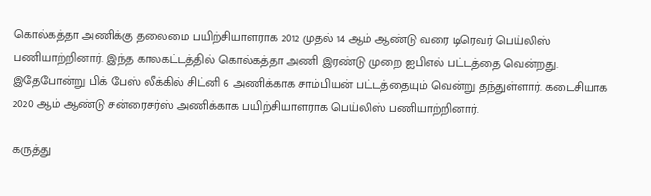கொல்கத்தா அணிக்கு தலைமை பயிற்சியாளராக 2012 முதல் 14 ஆம் ஆண்டு வரை டிரெவர் பெய்லிஸ் பணியாற்றினார். இந்த காலகட்டத்தில் கொல்கத்தா அணி இரண்டு முறை ஐபிஎல் பட்டத்தை வென்றது. இதேபோன்று பிக் பேஸ் லீக்கில் சிட்னி 6 அணிக்காக சாம்பியன் பட்டத்தையும் வென்று தந்துள்ளார். கடைசியாக 2020 ஆம் ஆண்டு சன்ரைசர்ஸ் அணிக்காக பயிற்சியாளராக பெய்லிஸ் பணியாற்றினார்.

கருத்து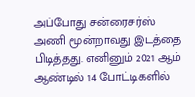அப்போது சன்ரைசர்ஸ் அணி மூன்றாவது இடத்தை பிடித்தது. எனினும் 2021 ஆம் ஆண்டில் 14 போட்டிகளில்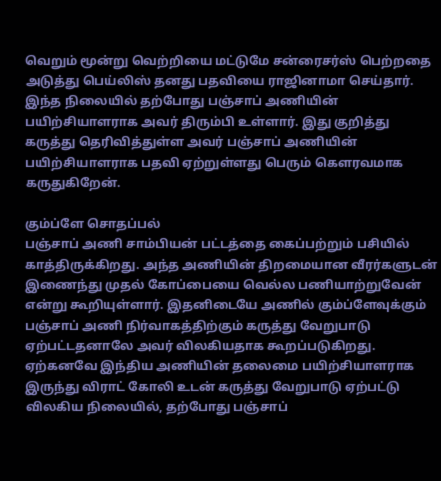வெறும் மூன்று வெற்றியை மட்டுமே சன்ரைசர்ஸ் பெற்றதை அடுத்து பெய்லிஸ் தனது பதவியை ராஜினாமா செய்தார். இந்த நிலையில் தற்போது பஞ்சாப் அணியின் பயிற்சியாளராக அவர் திரும்பி உள்ளார். இது குறித்து கருத்து தெரிவித்துள்ள அவர் பஞ்சாப் அணியின் பயிற்சியாளராக பதவி ஏற்றுள்ளது பெரும் கௌரவமாக கருதுகிறேன்.

கும்ப்ளே சொதப்பல்
பஞ்சாப் அணி சாம்பியன் பட்டத்தை கைப்பற்றும் பசியில் காத்திருக்கிறது. அந்த அணியின் திறமையான வீரர்களுடன் இணைந்து முதல் கோப்பையை வெல்ல பணியாற்றுவேன் என்று கூறியுள்ளார். இதனிடையே அணில் கும்ப்ளேவுக்கும் பஞ்சாப் அணி நிர்வாகத்திற்கும் கருத்து வேறுபாடு ஏற்பட்டதனாலே அவர் விலகியதாக கூறப்படுகிறது. ஏற்கனவே இந்திய அணியின் தலைமை பயிற்சியாளராக இருந்து விராட் கோலி உடன் கருத்து வேறுபாடு ஏற்பட்டு விலகிய நிலையில், தற்போது பஞ்சாப்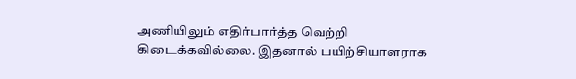அணியிலும் எதிர்பார்த்த வெற்றி கிடைக்கவில்லை. இதனால் பயிற்சியாளராக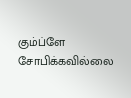கும்ப்ளே சோபிக்கவில்லை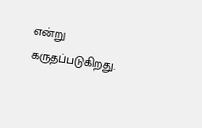என்று கருதப்படுகிறது.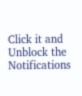Click it and Unblock the Notifications